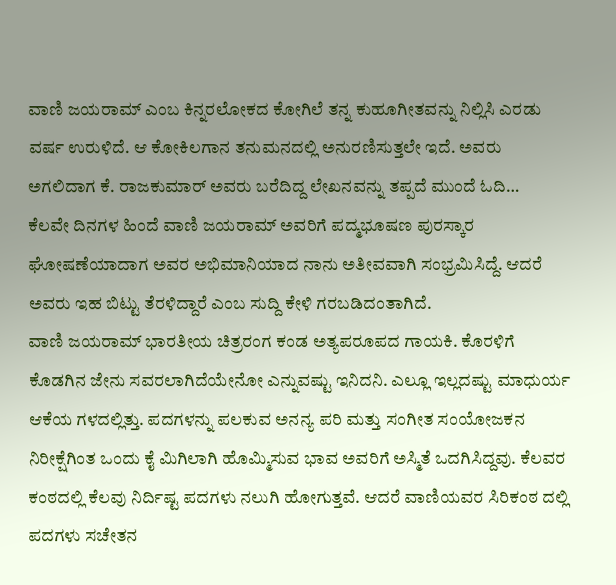ವಾಣಿ ಜಯರಾಮ್ ಎಂಬ ಕಿನ್ನರಲೋಕದ ಕೋಗಿಲೆ ತನ್ನ ಕುಹೂಗೀತವನ್ನು ನಿಲ್ಲಿಸಿ ಎರಡು ವರ್ಷ ಉರುಳಿದೆ. ಆ ಕೋಕಿಲಗಾನ ತನುಮನದಲ್ಲಿ ಅನುರಣಿಸುತ್ತಲೇ ಇದೆ. ಅವರು ಅಗಲಿದಾಗ ಕೆ. ರಾಜಕುಮಾರ್ ಅವರು ಬರೆದಿದ್ದ ಲೇಖನವನ್ನು ತಪ್ಪದೆ ಮುಂದೆ ಓದಿ…
ಕೆಲವೇ ದಿನಗಳ ಹಿಂದೆ ವಾಣಿ ಜಯರಾಮ್ ಅವರಿಗೆ ಪದ್ಮಭೂಷಣ ಪುರಸ್ಕಾರ ಘೋಷಣೆಯಾದಾಗ ಅವರ ಅಭಿಮಾನಿಯಾದ ನಾನು ಅತೀವವಾಗಿ ಸಂಭ್ರಮಿಸಿದ್ದೆ. ಆದರೆ ಅವರು ಇಹ ಬಿಟ್ಟು ತೆರಳಿದ್ದಾರೆ ಎಂಬ ಸುದ್ದಿ ಕೇಳಿ ಗರಬಡಿದಂತಾಗಿದೆ.
ವಾಣಿ ಜಯರಾಮ್ ಭಾರತೀಯ ಚಿತ್ರರಂಗ ಕಂಡ ಅತ್ಯಪರೂಪದ ಗಾಯಕಿ. ಕೊರಳಿಗೆ ಕೊಡಗಿನ ಜೇನು ಸವರಲಾಗಿದೆಯೇನೋ ಎನ್ನುವಷ್ಟು ಇನಿದನಿ. ಎಲ್ಲೂ ಇಲ್ಲದಷ್ಟು ಮಾಧುರ್ಯ ಆಕೆಯ ಗಳದಲ್ಲಿತ್ತು. ಪದಗಳನ್ನು ಪಲಕುವ ಅನನ್ಯ ಪರಿ ಮತ್ತು ಸಂಗೀತ ಸಂಯೋಜಕನ ನಿರೀಕ್ಷೆಗಿಂತ ಒಂದು ಕೈ ಮಿಗಿಲಾಗಿ ಹೊಮ್ಮಿಸುವ ಭಾವ ಅವರಿಗೆ ಅಸ್ಮಿತೆ ಒದಗಿಸಿದ್ದವು. ಕೆಲವರ ಕಂಠದಲ್ಲಿ ಕೆಲವು ನಿರ್ದಿಷ್ಟ ಪದಗಳು ನಲುಗಿ ಹೋಗುತ್ತವೆ. ಆದರೆ ವಾಣಿಯವರ ಸಿರಿಕಂಠ ದಲ್ಲಿ ಪದಗಳು ಸಚೇತನ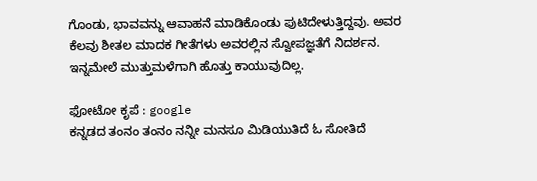ಗೊಂಡು, ಭಾವವನ್ನು ಆವಾಹನೆ ಮಾಡಿಕೊಂಡು ಪುಟಿದೇಳುತ್ತಿದ್ದವು. ಅವರ ಕೆಲವು ಶೀತಲ ಮಾದಕ ಗೀತೆಗಳು ಅವರಲ್ಲಿನ ಸ್ವೋಪಜ್ಞತೆಗೆ ನಿದರ್ಶನ. ಇನ್ನಮೇಲೆ ಮುತ್ತುಮಳೆಗಾಗಿ ಹೊತ್ತು ಕಾಯುವುದಿಲ್ಲ.

ಫೋಟೋ ಕೃಪೆ : google
ಕನ್ನಡದ ತಂನಂ ತಂನಂ ನನ್ನೀ ಮನಸೂ ಮಿಡಿಯುತಿದೆ ಓ ಸೋತಿದೆ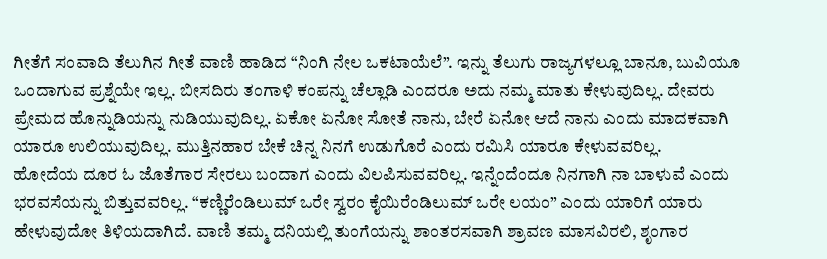ಗೀತೆಗೆ ಸಂವಾದಿ ತೆಲುಗಿನ ಗೀತೆ ವಾಣಿ ಹಾಡಿದ “ನಿಂಗಿ ನೇಲ ಒಕಟಾಯೆಲೆ”. ಇನ್ನು ತೆಲುಗು ರಾಜ್ಯಗಳಲ್ಲೂ ಬಾನೂ, ಬುವಿಯೂ ಒಂದಾಗುವ ಪ್ರಶ್ನೆಯೇ ಇಲ್ಲ. ಬೀಸದಿರು ತಂಗಾಳಿ ಕಂಪನ್ನು ಚೆಲ್ಲಾಡಿ ಎಂದರೂ ಅದು ನಮ್ಮ ಮಾತು ಕೇಳುವುದಿಲ್ಲ. ದೇವರು ಪ್ರೇಮದ ಹೊನ್ನುಡಿಯನ್ನು ನುಡಿಯುವುದಿಲ್ಲ. ಏಕೋ ಏನೋ ಸೋತೆ ನಾನು, ಬೇರೆ ಏನೋ ಆದೆ ನಾನು ಎಂದು ಮಾದಕವಾಗಿ ಯಾರೂ ಉಲಿಯುವುದಿಲ್ಲ. ಮುತ್ತಿನಹಾರ ಬೇಕೆ ಚಿನ್ನ ನಿನಗೆ ಉಡುಗೊರೆ ಎಂದು ರಮಿಸಿ ಯಾರೂ ಕೇಳುವವರಿಲ್ಲ.
ಹೋದೆಯ ದೂರ ಓ ಜೊತೆಗಾರ ಸೇರಲು ಬಂದಾಗ ಎಂದು ವಿಲಪಿಸುವವರಿಲ್ಲ. ಇನ್ನೆಂದೆಂದೂ ನಿನಗಾಗಿ ನಾ ಬಾಳುವೆ ಎಂದು ಭರವಸೆಯನ್ನು ಬಿತ್ತುವವರಿಲ್ಲ. “ಕಣ್ಣಿರೆಂಡಿಲುಮ್ ಒರೇ ಸ್ವರಂ ಕೈಯಿರೆಂಡಿಲುಮ್ ಒರೇ ಲಯಂ” ಎಂದು ಯಾರಿಗೆ ಯಾರು ಹೇಳುವುದೋ ತಿಳಿಯದಾಗಿದೆ. ವಾಣಿ ತಮ್ಮ ದನಿಯಲ್ಲಿ ತುಂಗೆಯನ್ನು ಶಾಂತರಸವಾಗಿ ಶ್ರಾವಣ ಮಾಸವಿರಲಿ, ಶೃಂಗಾರ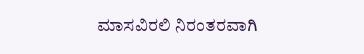ಮಾಸವಿರಲಿ ನಿರಂತರವಾಗಿ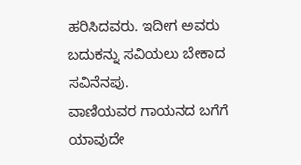ಹರಿಸಿದವರು. ಇದೀಗ ಅವರು ಬದುಕನ್ನು ಸವಿಯಲು ಬೇಕಾದ ಸವಿನೆನಪು.
ವಾಣಿಯವರ ಗಾಯನದ ಬಗೆಗೆ ಯಾವುದೇ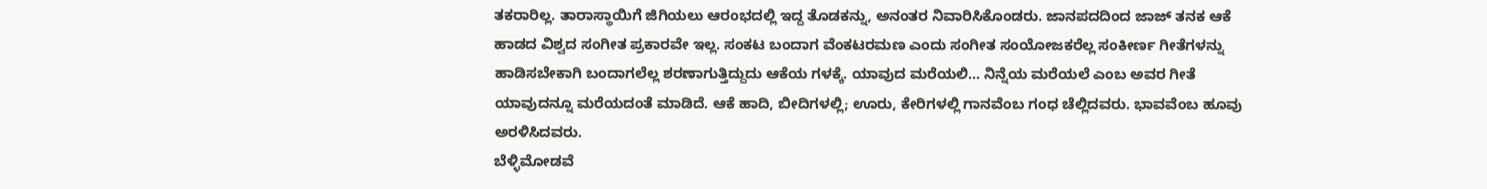ತಕರಾರಿಲ್ಲ. ತಾರಾಸ್ಥಾಯಿಗೆ ಜಿಗಿಯಲು ಆರಂಭದಲ್ಲಿ ಇದ್ದ ತೊಡಕನ್ನು, ಅನಂತರ ನಿವಾರಿಸಿಕೊಂಡರು. ಜಾನಪದದಿಂದ ಜಾಜ್ ತನಕ ಆಕೆ ಹಾಡದ ವಿಶ್ವದ ಸಂಗೀತ ಪ್ರಕಾರವೇ ಇಲ್ಲ. ಸಂಕಟ ಬಂದಾಗ ವೆಂಕಟರಮಣ ಎಂದು ಸಂಗೀತ ಸಂಯೋಜಕರೆಲ್ಲ ಸಂಕೀರ್ಣ ಗೀತೆಗಳನ್ನು ಹಾಡಿಸಬೇಕಾಗಿ ಬಂದಾಗಲೆಲ್ಲ ಶರಣಾಗುತ್ತಿದ್ದುದು ಆಕೆಯ ಗಳಕ್ಕೆ. ಯಾವುದ ಮರೆಯಲಿ… ನಿನ್ನೆಯ ಮರೆಯಲೆ ಎಂಬ ಅವರ ಗೀತೆ ಯಾವುದನ್ನೂ ಮರೆಯದಂತೆ ಮಾಡಿದೆ. ಆಕೆ ಹಾದಿ, ಬೀದಿಗಳಲ್ಲಿ; ಊರು, ಕೇರಿಗಳಲ್ಲಿ ಗಾನವೆಂಬ ಗಂಧ ಚೆಲ್ಲಿದವರು. ಭಾವವೆಂಬ ಹೂವು ಅರಳಿಸಿದವರು.
ಬೆಳ್ಳಿಮೋಡವೆ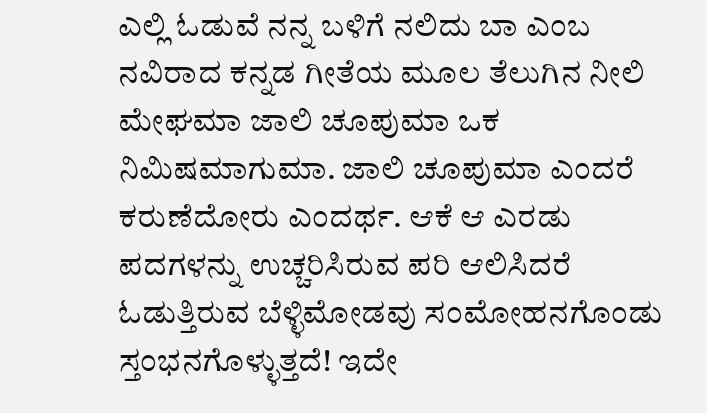ಎಲ್ಲಿ ಓಡುವೆ ನನ್ನ ಬಳಿಗೆ ನಲಿದು ಬಾ ಎಂಬ ನವಿರಾದ ಕನ್ನಡ ಗೀತೆಯ ಮೂಲ ತೆಲುಗಿನ ನೀಲಿ ಮೇಘಮಾ ಜಾಲಿ ಚೂಪುಮಾ ಒಕ ನಿಮಿಷಮಾಗುಮಾ. ಜಾಲಿ ಚೂಪುಮಾ ಎಂದರೆ ಕರುಣೆದೋರು ಎಂದರ್ಥ. ಆಕೆ ಆ ಎರಡು ಪದಗಳನ್ನು ಉಚ್ಚರಿಸಿರುವ ಪರಿ ಆಲಿಸಿದರೆ ಓಡುತ್ತಿರುವ ಬೆಳ್ಳಿಮೋಡವು ಸಂಮೋಹನಗೊಂಡು ಸ್ತಂಭನಗೊಳ್ಳುತ್ತದೆ! ಇದೇ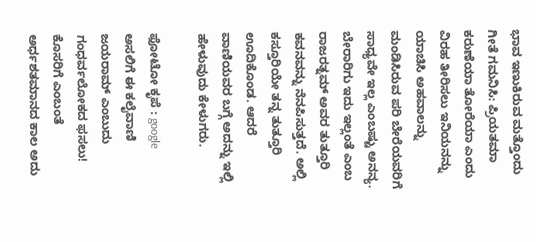ಭಾವ ಇಣುಕಿರುವ ಮತ್ತೊಂದು ಗೀತೆ ಗಮನಿಸಿ: ಪ್ರಿಯತಮಾ ಕರುಣೆಯಾ ತೋರೆಯಾ ಎಂದು ವಿರಹ ತೀರಿಸಲು ಇನಿಯನನ್ನು ಯಾಚಿಸಿ ಅಹವಾಲನ್ನು ಮಂಡಿಸಿರುವ ಪರಿ ಬೇರೆಯವರಿಗೆ ಸಾಧ್ಯವೇ ಇಲ್ಲ ಎಂಬಷ್ಟು ಅನನ್ಯ. ಬೇರಾರಿಗು ಇದು ಇಲ್ಲಂತೆ ಎಂಬ ರಾಜರತ್ನಮ್ ಅವರ ತುತ್ತೂರಿ ಕವನವನ್ನು ನೆನಪಿಸುತ್ತದೆ. ಅಲ್ಲಿ ಕಸ್ತೂರಿಯೇ ತನ್ನ ತುತ್ತೂರಿ ಊದಿಕೊಂಡ. ಆದರೆ ವಾಣಿಯವರ ಬಗ್ಗೆ ಅದನ್ನು ಇಲ್ಲಿ ಹೇಳುವುದು ಕೇಳುಗರು.

ಫೋಟೋ ಕೃಪೆ : google
ಅಸಲಿಗೆ ಈ ಕಲೈವಾಣಿ ಜಯರಾಮ್ ಎಂಬುದು ಗಂಧರ್ವಲೋಕದ ಫಸಲು! ಕೊಸರಿಗೆ ಎಂಬಂತೆ ಅರ್ಧಶತಮಾನದ ಕಾಲ ಅದು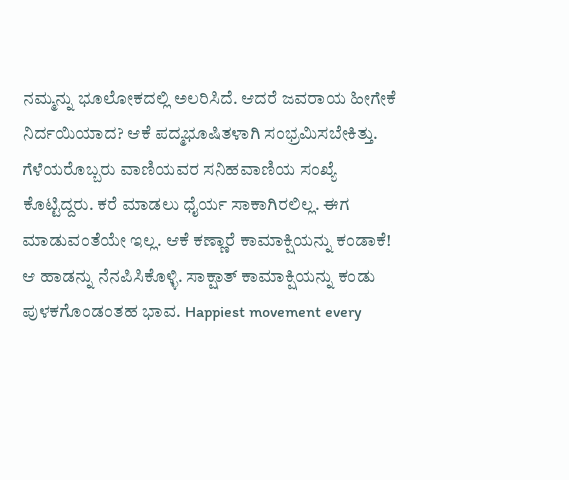ನಮ್ಮನ್ನು ಭೂಲೋಕದಲ್ಲಿ ಅಲರಿಸಿದೆ. ಆದರೆ ಜವರಾಯ ಹೀಗೇಕೆ ನಿರ್ದಯಿಯಾದ? ಆಕೆ ಪದ್ಮಭೂಷಿತಳಾಗಿ ಸಂಭ್ರಮಿಸಬೇಕಿತ್ತು.
ಗೆಳೆಯರೊಬ್ಬರು ವಾಣಿಯವರ ಸನಿಹವಾಣಿಯ ಸಂಖ್ಯೆ ಕೊಟ್ಟಿದ್ದರು. ಕರೆ ಮಾಡಲು ಧೈರ್ಯ ಸಾಕಾಗಿರಲಿಲ್ಲ. ಈಗ ಮಾಡುವಂತೆಯೇ ಇಲ್ಲ. ಆಕೆ ಕಣ್ಣಾರೆ ಕಾಮಾಕ್ಷಿಯನ್ನು ಕಂಡಾಕೆ! ಆ ಹಾಡನ್ನು ನೆನಪಿಸಿಕೊಳ್ಳಿ. ಸಾಕ್ಷಾತ್ ಕಾಮಾಕ್ಷಿಯನ್ನು ಕಂಡು ಪುಳಕಗೊಂಡಂತಹ ಭಾವ. Happiest movement every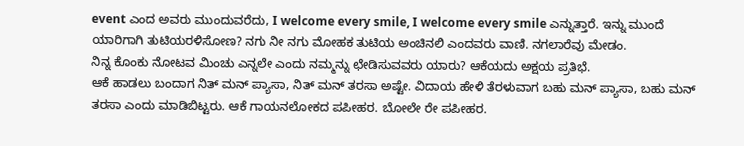event ಎಂದ ಅವರು ಮುಂದುವರೆದು, I welcome every smile, I welcome every smile ಎನ್ನುತ್ತಾರೆ. ಇನ್ನು ಮುಂದೆ ಯಾರಿಗಾಗಿ ತುಟಿಯರಳಿಸೋಣ? ನಗು ನೀ ನಗು ಮೋಹಕ ತುಟಿಯ ಅಂಚಿನಲಿ ಎಂದವರು ವಾಣಿ. ನಗಲಾರೆವು ಮೇಡಂ.
ನಿನ್ನ ಕೊಂಕು ನೋಟವ ಮಿಂಚು ಎನ್ನಲೇ ಎಂದು ನಮ್ಮನ್ನು ಛೇಡಿಸುವವರು ಯಾರು? ಆಕೆಯದು ಅಕ್ಷಯ ಪ್ರತಿಭೆ.
ಆಕೆ ಹಾಡಲು ಬಂದಾಗ ನಿತ್ ಮನ್ ಪ್ಯಾಸಾ, ನಿತ್ ಮನ್ ತರಸಾ ಅಷ್ಟೇ. ವಿದಾಯ ಹೇಳಿ ತೆರಳುವಾಗ ಬಹು ಮನ್ ಪ್ಯಾಸಾ, ಬಹು ಮನ್ ತರಸಾ ಎಂದು ಮಾಡಿಬಿಟ್ಟರು. ಆಕೆ ಗಾಯನಲೋಕದ ಪಪೀಹರ. ಬೋಲೇ ರೇ ಪಪೀಹರ.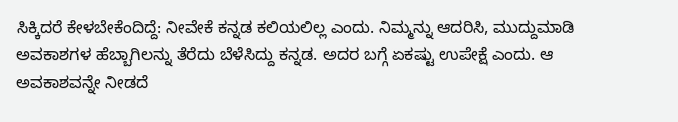ಸಿಕ್ಕಿದರೆ ಕೇಳಬೇಕೆಂದಿದ್ದೆ: ನೀವೇಕೆ ಕನ್ನಡ ಕಲಿಯಲಿಲ್ಲ ಎಂದು. ನಿಮ್ಮನ್ನು ಆದರಿಸಿ, ಮುದ್ದುಮಾಡಿ ಅವಕಾಶಗಳ ಹೆಬ್ಬಾಗಿಲನ್ನು ತೆರೆದು ಬೆಳೆಸಿದ್ದು ಕನ್ನಡ. ಅದರ ಬಗ್ಗೆ ಏಕಷ್ಟು ಉಪೇಕ್ಷೆ ಎಂದು. ಆ ಅವಕಾಶವನ್ನೇ ನೀಡದೆ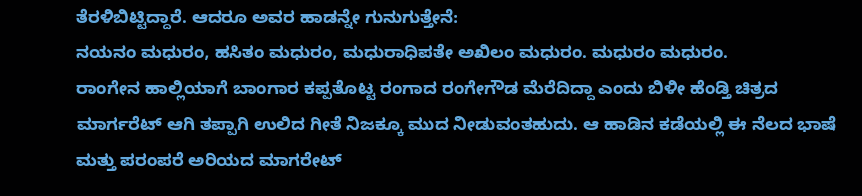ತೆರಳಿಬಿಟ್ಟಿದ್ದಾರೆ. ಆದರೂ ಅವರ ಹಾಡನ್ನೇ ಗುನುಗುತ್ತೇನೆ:
ನಯನಂ ಮಧುರಂ, ಹಸಿತಂ ಮಧುರಂ, ಮಧುರಾಧಿಪತೇ ಅಖಿಲಂ ಮಧುರಂ. ಮಧುರಂ ಮಧುರಂ.
ರಾಂಗೇನ ಹಾಲ್ಲಿಯಾಗೆ ಬಾಂಗಾರ ಕಪ್ಪತೊಟ್ಟ ರಂಗಾದ ರಂಗೇಗೌಡ ಮೆರೆದಿದ್ದಾ ಎಂದು ಬಿಳೀ ಹೆಂಡ್ತಿ ಚಿತ್ರದ ಮಾರ್ಗರೆಟ್ ಆಗಿ ತಪ್ಪಾಗಿ ಉಲಿದ ಗೀತೆ ನಿಜಕ್ಕೂ ಮುದ ನೀಡುವಂತಹುದು. ಆ ಹಾಡಿನ ಕಡೆಯಲ್ಲಿ ಈ ನೆಲದ ಭಾಷೆ ಮತ್ತು ಪರಂಪರೆ ಅರಿಯದ ಮಾಗರೇಟ್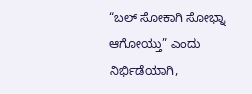“ಬಲ್ ಸೋಕಾಗಿ ಸೋಭ್ನಾ ಆಗೋಯ್ತು” ಎಂದು ನಿರ್ಭಿಡೆಯಾಗಿ,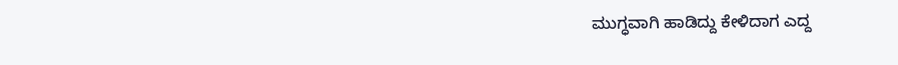ಮುಗ್ಧವಾಗಿ ಹಾಡಿದ್ದು ಕೇಳಿದಾಗ ಎದ್ದ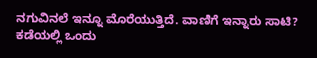ನಗುವಿನಲೆ ಇನ್ನೂ ಮೊರೆಯುತ್ತಿದೆ. ವಾಣಿಗೆ ಇನ್ನಾರು ಸಾಟಿ?
ಕಡೆಯಲ್ಲಿ ಒಂದು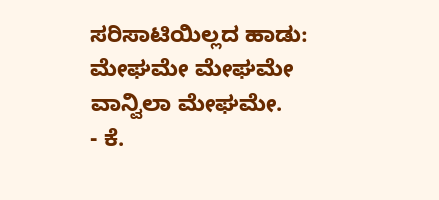ಸರಿಸಾಟಿಯಿಲ್ಲದ ಹಾಡು:
ಮೇಘಮೇ ಮೇಘಮೇ ವಾನ್ವಿಲಾ ಮೇಘಮೇ.
- ಕೆ.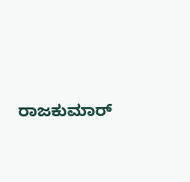ರಾಜಕುಮಾರ್